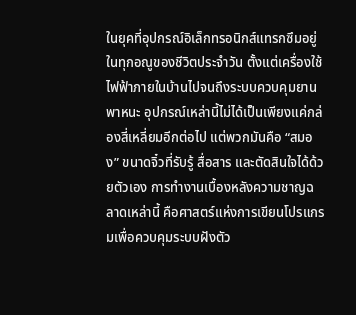ในยุคที่อุปกรณ์อิเล็กทรอนิกส์แทรกซึมอยู่ในทุกอณูของชีวิตประจำวัน ตั้งแต่เครื่องใช้ไฟฟ้าภายในบ้านไปจนถึงระบบควบคุมยานพาหนะ อุปกรณ์เหล่านี้ไม่ได้เป็นเพียงแค่กล่องสี่เหลี่ยมอีกต่อไป แต่พวกมันคือ “สมอง” ขนาดจิ๋วที่รับรู้ สื่อสาร และตัดสินใจได้ด้วยตัวเอง การทำงานเบื้องหลังความชาญฉลาดเหล่านี้ คือศาสตร์แห่งการเขียนโปรแกรมเพื่อควบคุมระบบฝังตัว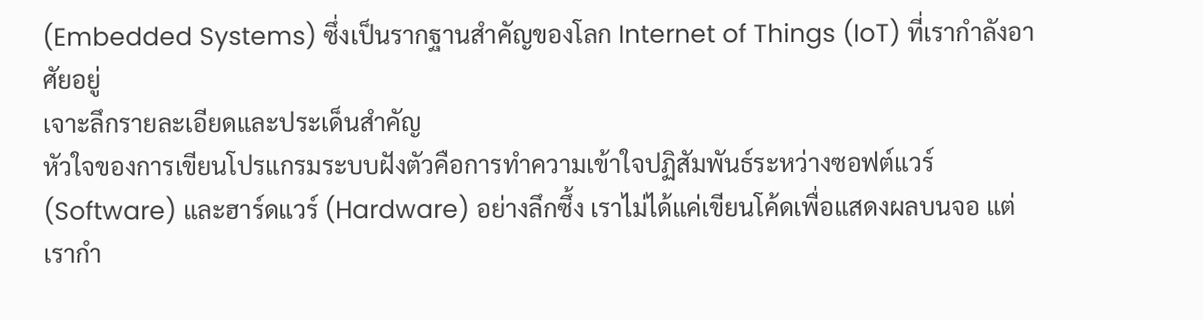(Embedded Systems) ซึ่งเป็นรากฐานสำคัญของโลก Internet of Things (IoT) ที่เรากำลังอาศัยอยู่
เจาะลึกรายละเอียดและประเด็นสำคัญ
หัวใจของการเขียนโปรแกรมระบบฝังตัวคือการทำความเข้าใจปฏิสัมพันธ์ระหว่างซอฟต์แวร์ (Software) และฮาร์ดแวร์ (Hardware) อย่างลึกซึ้ง เราไม่ได้แค่เขียนโค้ดเพื่อแสดงผลบนจอ แต่เรากำ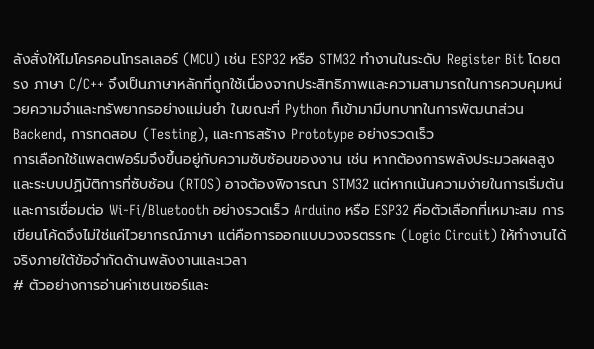ลังสั่งให้ไมโครคอนโทรลเลอร์ (MCU) เช่น ESP32 หรือ STM32 ทำงานในระดับ Register Bit โดยตรง ภาษา C/C++ จึงเป็นภาษาหลักที่ถูกใช้เนื่องจากประสิทธิภาพและความสามารถในการควบคุมหน่วยความจำและทรัพยากรอย่างแม่นยำ ในขณะที่ Python ก็เข้ามามีบทบาทในการพัฒนาส่วน Backend, การทดสอบ (Testing), และการสร้าง Prototype อย่างรวดเร็ว
การเลือกใช้แพลตฟอร์มจึงขึ้นอยู่กับความซับซ้อนของงาน เช่น หากต้องการพลังประมวลผลสูงและระบบปฏิบัติการที่ซับซ้อน (RTOS) อาจต้องพิจารณา STM32 แต่หากเน้นความง่ายในการเริ่มต้นและการเชื่อมต่อ Wi-Fi/Bluetooth อย่างรวดเร็ว Arduino หรือ ESP32 คือตัวเลือกที่เหมาะสม การเขียนโค้ดจึงไม่ใช่แค่ไวยากรณ์ภาษา แต่คือการออกแบบวงจรตรรกะ (Logic Circuit) ให้ทำงานได้จริงภายใต้ข้อจำกัดด้านพลังงานและเวลา
# ตัวอย่างการอ่านค่าเซนเซอร์และ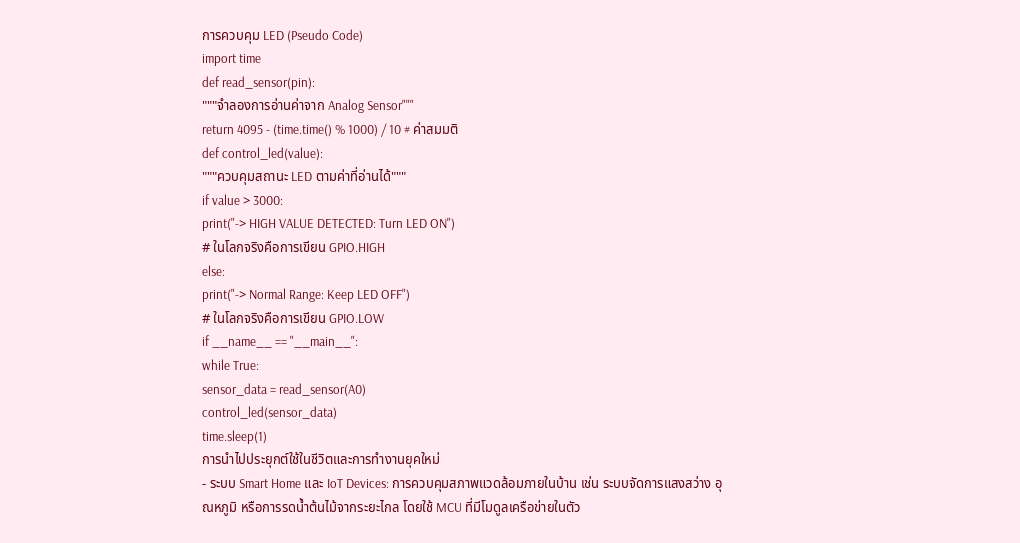การควบคุม LED (Pseudo Code)
import time
def read_sensor(pin):
"""จำลองการอ่านค่าจาก Analog Sensor"""
return 4095 - (time.time() % 1000) / 10 # ค่าสมมติ
def control_led(value):
"""ควบคุมสถานะ LED ตามค่าที่อ่านได้"""
if value > 3000:
print("-> HIGH VALUE DETECTED: Turn LED ON")
# ในโลกจริงคือการเขียน GPIO.HIGH
else:
print("-> Normal Range: Keep LED OFF")
# ในโลกจริงคือการเขียน GPIO.LOW
if __name__ == "__main__":
while True:
sensor_data = read_sensor(A0)
control_led(sensor_data)
time.sleep(1)
การนำไปประยุกต์ใช้ในชีวิตและการทำงานยุคใหม่
- ระบบ Smart Home และ IoT Devices: การควบคุมสภาพแวดล้อมภายในบ้าน เช่น ระบบจัดการแสงสว่าง อุณหภูมิ หรือการรดน้ำต้นไม้จากระยะไกล โดยใช้ MCU ที่มีโมดูลเครือข่ายในตัว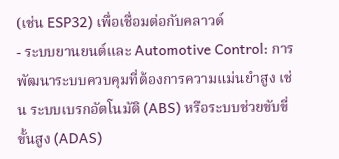(เช่น ESP32) เพื่อเชื่อมต่อกับคลาวด์
- ระบบยานยนต์และ Automotive Control: การพัฒนาระบบควบคุมที่ต้องการความแม่นยำสูง เช่น ระบบเบรกอัตโนมัติ (ABS) หรือระบบช่วยขับขี่ขั้นสูง (ADAS)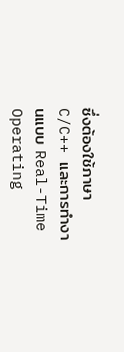ซึ่งต้องใช้ภาษา C/C++ และการทำงานแบบ Real-Time Operating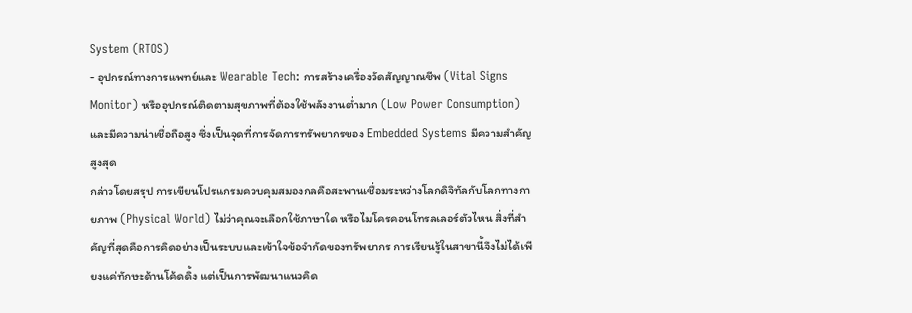System (RTOS)
- อุปกรณ์ทางการแพทย์และ Wearable Tech: การสร้างเครื่องวัดสัญญาณชีพ (Vital Signs Monitor) หรืออุปกรณ์ติดตามสุขภาพที่ต้องใช้พลังงานต่ำมาก (Low Power Consumption) และมีความน่าเชื่อถือสูง ซึ่งเป็นจุดที่การจัดการทรัพยากรของ Embedded Systems มีความสำคัญสูงสุด
กล่าวโดยสรุป การเขียนโปรแกรมควบคุมสมองกลคือสะพานเชื่อมระหว่างโลกดิจิทัลกับโลกทางกายภาพ (Physical World) ไม่ว่าคุณจะเลือกใช้ภาษาใด หรือไมโครคอนโทรลเลอร์ตัวไหน สิ่งที่สำคัญที่สุดคือการคิดอย่างเป็นระบบและเข้าใจข้อจำกัดของทรัพยากร การเรียนรู้ในสาขานี้จึงไม่ได้เพียงแค่ทักษะด้านโค้ดดิ้ง แต่เป็นการพัฒนาแนวคิด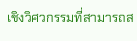เชิงวิศวกรรมที่สามารถส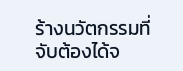ร้างนวัตกรรมที่จับต้องได้จ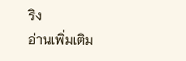ริง
อ่านเพิ่มเติม